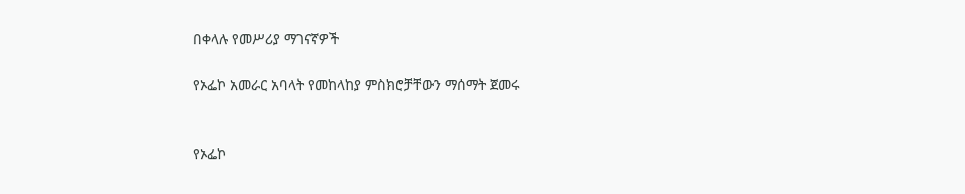በቀላሉ የመሥሪያ ማገናኛዎች

የኦፌኮ አመራር አባላት የመከላከያ ምስክሮቻቸውን ማሰማት ጀመሩ


የኦፌኮ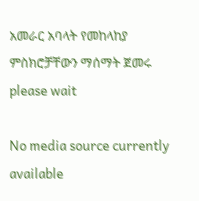አመራር አባላት የመከላከያ ምስክሮቻቸውን ማሰማት ጀመሩ
please wait

No media source currently available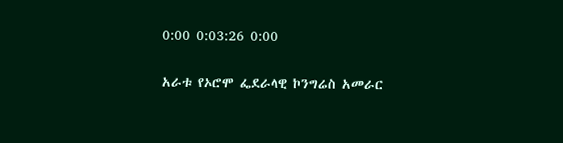0:00 0:03:26 0:00

አራቱ የኦሮሞ ፌደራላዊ ኮንግሬስ አመራር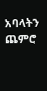አባላትን ጨምሮ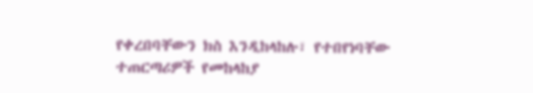የቀረበባቸውን ክስ እንዲከላከሉ፣ የተበየነባቸው ተጠርጣሪዎች የመከላከያ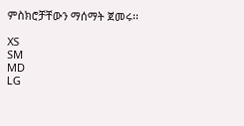ምስክሮቻቸውን ማሰማት ጀመሩ፡፡

XS
SM
MD
LG